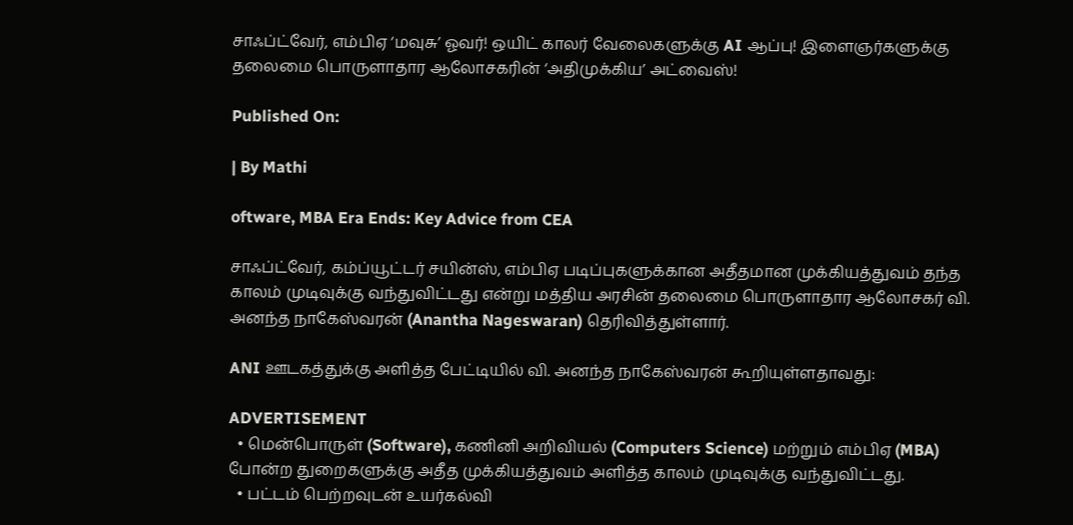சாஃப்ட்வேர், எம்பிஏ ‘மவுசு’ ஓவர்! ஒயிட் காலர் வேலைகளுக்கு AI ஆப்பு! இளைஞர்களுக்கு தலைமை பொருளாதார ஆலோசகரின் ‘அதிமுக்கிய’ அட்வைஸ்!

Published On:

| By Mathi

oftware, MBA Era Ends: Key Advice from CEA

சாஃப்ட்வேர், கம்ப்யூட்டர் சயின்ஸ், எம்பிஏ படிப்புகளுக்கான அதீதமான முக்கியத்துவம் தந்த காலம் முடிவுக்கு வந்துவிட்டது என்று மத்திய அரசின் தலைமை பொருளாதார ஆலோசகர் வி. அனந்த நாகேஸ்வரன் (Anantha Nageswaran) தெரிவித்துள்ளார்.

ANI ஊடகத்துக்கு அளித்த பேட்டியில் வி. அனந்த நாகேஸ்வரன் கூறியுள்ளதாவது:

ADVERTISEMENT
  • மென்பொருள் (Software), கணினி அறிவியல் (Computers Science) மற்றும் எம்பிஏ (MBA) போன்ற துறைகளுக்கு அதீத முக்கியத்துவம் அளித்த காலம் முடிவுக்கு வந்துவிட்டது.
  • பட்டம் பெற்றவுடன் உயர்கல்வி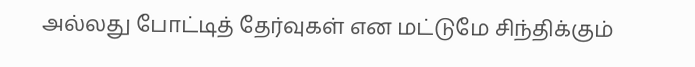அல்லது போட்டித் தேர்வுகள் என மட்டுமே சிந்திக்கும்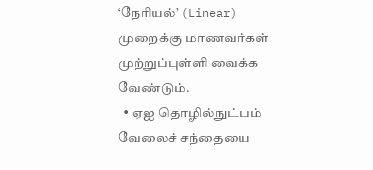‘நேரியல்’ (Linear) முறைக்கு மாணவர்கள் முற்றுப்புள்ளி வைக்க வேண்டும்.
  • ஏஐ தொழில்நுட்பம் வேலைச் சந்தையை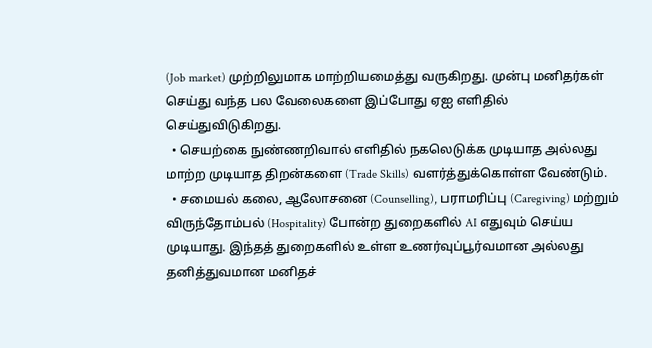(Job market) முற்றிலுமாக மாற்றியமைத்து வருகிறது. முன்பு மனிதர்கள் செய்து வந்த பல வேலைகளை இப்போது ஏஐ எளிதில் செய்துவிடுகிறது.
  • செயற்கை நுண்ணறிவால் எளிதில் நகலெடுக்க முடியாத அல்லது மாற்ற முடியாத திறன்களை (Trade Skills) வளர்த்துக்கொள்ள வேண்டும்.
  • சமையல் கலை, ஆலோசனை (Counselling), பராமரிப்பு (Caregiving) மற்றும் விருந்தோம்பல் (Hospitality) போன்ற துறைகளில் AI எதுவும் செய்ய முடியாது. இந்தத் துறைகளில் உள்ள உணர்வுப்பூர்வமான அல்லது தனித்துவமான மனிதச்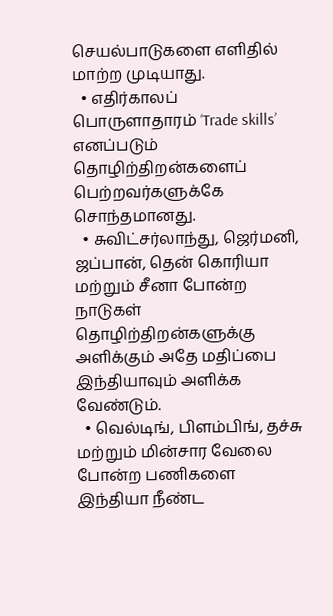செயல்பாடுகளை எளிதில் மாற்ற முடியாது.
  • எதிர்காலப் பொருளாதாரம் ‘Trade skills’ எனப்படும் தொழிற்திறன்களைப் பெற்றவர்களுக்கே சொந்தமானது.
  • சுவிட்சர்லாந்து, ஜெர்மனி, ஜப்பான், தென் கொரியா மற்றும் சீனா போன்ற நாடுகள் தொழிற்திறன்களுக்கு அளிக்கும் அதே மதிப்பை இந்தியாவும் அளிக்க வேண்டும்.
  • வெல்டிங், பிளம்பிங், தச்சு மற்றும் மின்சார வேலை போன்ற பணிகளை இந்தியா நீண்ட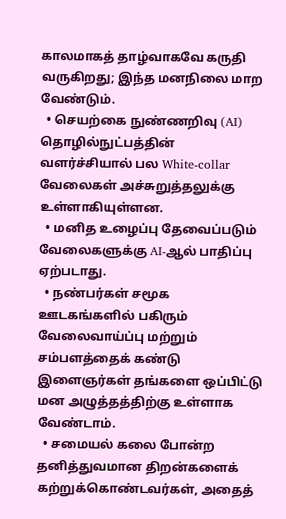காலமாகத் தாழ்வாகவே கருதி வருகிறது; இந்த மனநிலை மாற வேண்டும்.
  • செயற்கை நுண்ணறிவு (AI) தொழில்நுட்பத்தின் வளர்ச்சியால் பல White-collar வேலைகள் அச்சுறுத்தலுக்கு உள்ளாகியுள்ளன.
  • மனித உழைப்பு தேவைப்படும் வேலைகளுக்கு AI-ஆல் பாதிப்பு ஏற்படாது.
  • நண்பர்கள் சமூக ஊடகங்களில் பகிரும் வேலைவாய்ப்பு மற்றும் சம்பளத்தைக் கண்டு இளைஞர்கள் தங்களை ஒப்பிட்டு மன அழுத்தத்திற்கு உள்ளாக வேண்டாம்.
  • சமையல் கலை போன்ற தனித்துவமான திறன்களைக் கற்றுக்கொண்டவர்கள், அதைத்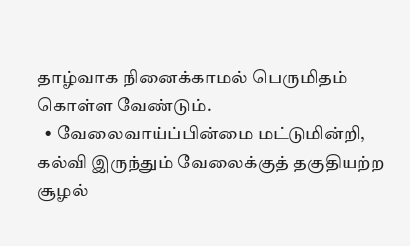தாழ்வாக நினைக்காமல் பெருமிதம் கொள்ள வேண்டும்.
  • வேலைவாய்ப்பின்மை மட்டுமின்றி, கல்வி இருந்தும் வேலைக்குத் தகுதியற்ற சூழல்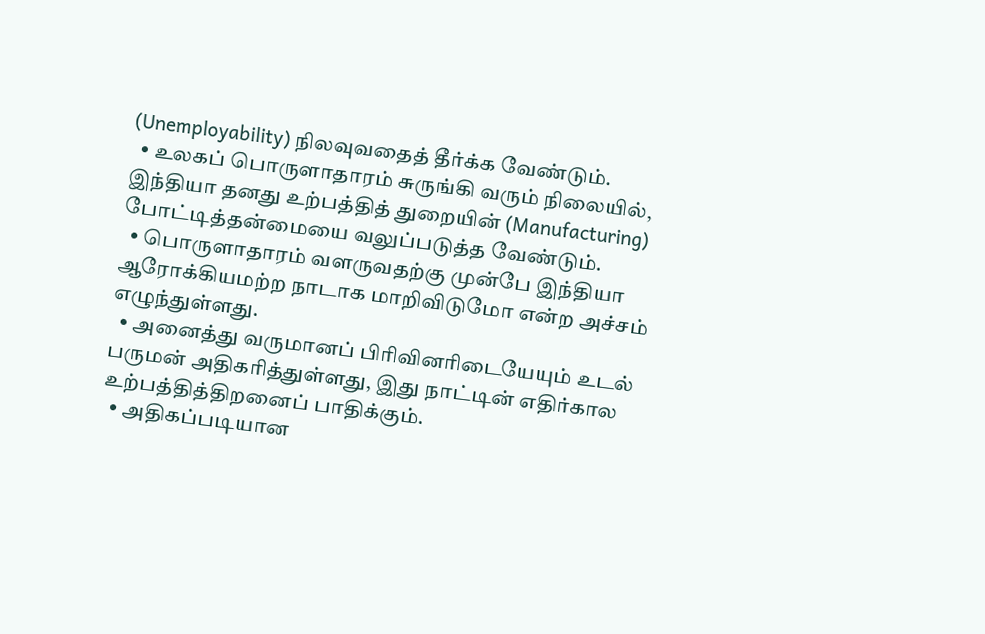(Unemployability) நிலவுவதைத் தீர்க்க வேண்டும்.
  • உலகப் பொருளாதாரம் சுருங்கி வரும் நிலையில், இந்தியா தனது உற்பத்தித் துறையின் (Manufacturing) போட்டித்தன்மையை வலுப்படுத்த வேண்டும்.
  • பொருளாதாரம் வளருவதற்கு முன்பே இந்தியா ஆரோக்கியமற்ற நாடாக மாறிவிடுமோ என்ற அச்சம் எழுந்துள்ளது.
  • அனைத்து வருமானப் பிரிவினரிடையேயும் உடல் பருமன் அதிகரித்துள்ளது, இது நாட்டின் எதிர்கால உற்பத்தித்திறனைப் பாதிக்கும்.
  • அதிகப்படியான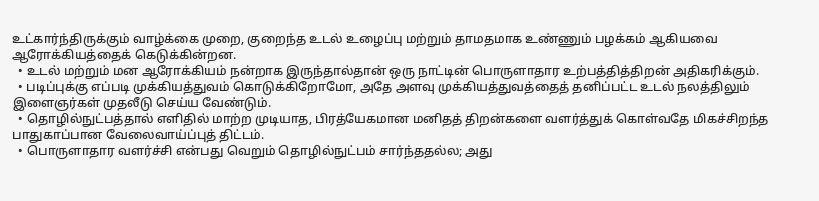உட்கார்ந்திருக்கும் வாழ்க்கை முறை, குறைந்த உடல் உழைப்பு மற்றும் தாமதமாக உண்ணும் பழக்கம் ஆகியவை ஆரோக்கியத்தைக் கெடுக்கின்றன.
  • உடல் மற்றும் மன ஆரோக்கியம் நன்றாக இருந்தால்தான் ஒரு நாட்டின் பொருளாதார உற்பத்தித்திறன் அதிகரிக்கும்.
  • படிப்புக்கு எப்படி முக்கியத்துவம் கொடுக்கிறோமோ, அதே அளவு முக்கியத்துவத்தைத் தனிப்பட்ட உடல் நலத்திலும் இளைஞர்கள் முதலீடு செய்ய வேண்டும்.
  • தொழில்நுட்பத்தால் எளிதில் மாற்ற முடியாத, பிரத்யேகமான மனிதத் திறன்களை வளர்த்துக் கொள்வதே மிகச்சிறந்த பாதுகாப்பான வேலைவாய்ப்புத் திட்டம்.
  • பொருளாதார வளர்ச்சி என்பது வெறும் தொழில்நுட்பம் சார்ந்ததல்ல; அது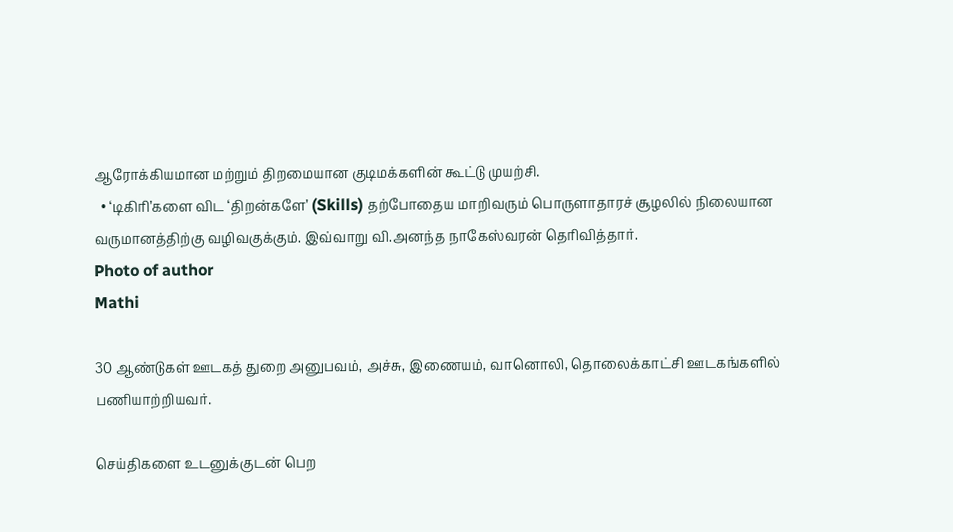ஆரோக்கியமான மற்றும் திறமையான குடிமக்களின் கூட்டு முயற்சி.
  • ‘டிகிரி’களை விட ‘திறன்களே’ (Skills) தற்போதைய மாறிவரும் பொருளாதாரச் சூழலில் நிலையான வருமானத்திற்கு வழிவகுக்கும். இவ்வாறு வி.அனந்த நாகேஸ்வரன் தெரிவித்தார்.
Photo of author
Mathi

30 ஆண்டுகள் ஊடகத் துறை அனுபவம், அச்சு, இணையம், வானொலி, தொலைக்காட்சி ஊடகங்களில் பணியாற்றியவர்.

செய்திகளை உடனுக்குடன் பெற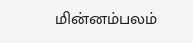மின்னம்பலம்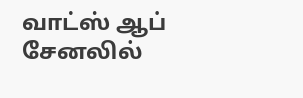வாட்ஸ் ஆப் சேனலில்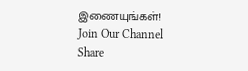இணையுங்கள்!
Join Our Channel
Share